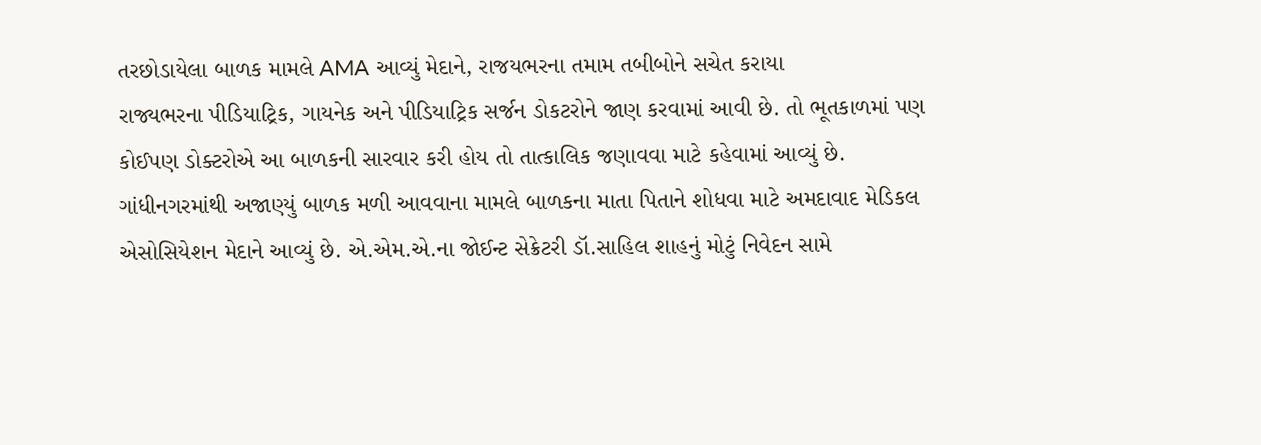તરછોડાયેલા બાળક મામલે AMA આવ્યું મેદાને, રાજયભરના તમામ તબીબોને સચેત કરાયા
રાજ્યભરના પીડિયાટ્રિક, ગાયનેક અને પીડિયાટ્રિક સર્જન ડોકટરોને જાણ કરવામાં આવી છે. તો ભૂતકાળમાં પણ કોઈપણ ડોક્ટરોએ આ બાળકની સારવાર કરી હોય તો તાત્કાલિક જણાવવા માટે કહેવામાં આવ્યું છે.
ગાંધીનગરમાંથી અજાણ્યું બાળક મળી આવવાના મામલે બાળકના માતા પિતાને શોધવા માટે અમદાવાદ મેડિકલ એસોસિયેશન મેદાને આવ્યું છે. એ.એમ.એ.ના જોઈન્ટ સેક્રેટરી ડૉ.સાહિલ શાહનું મોટું નિવેદન સામે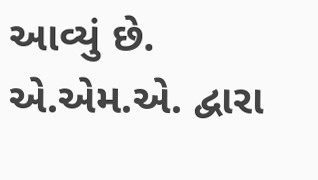આવ્યું છે. એ.એમ.એ. દ્વારા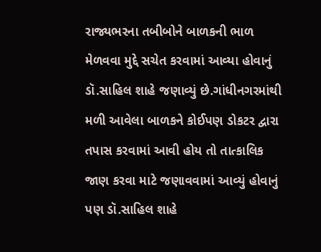રાજ્યભરના તબીબોને બાળકની ભાળ મેળવવા મુદ્દે સચેત કરવામાં આવ્યા હોવાનું ડૉ.સાહિલ શાહે જણાવ્યું છે.ગાંધીનગરમાંથી મળી આવેલા બાળકને કોઈપણ ડોકટર દ્વારા તપાસ કરવામાં આવી હોય તો તાત્કાલિક જાણ કરવા માટે જણાવવામાં આવ્યું હોવાનું પણ ડૉ.સાહિલ શાહે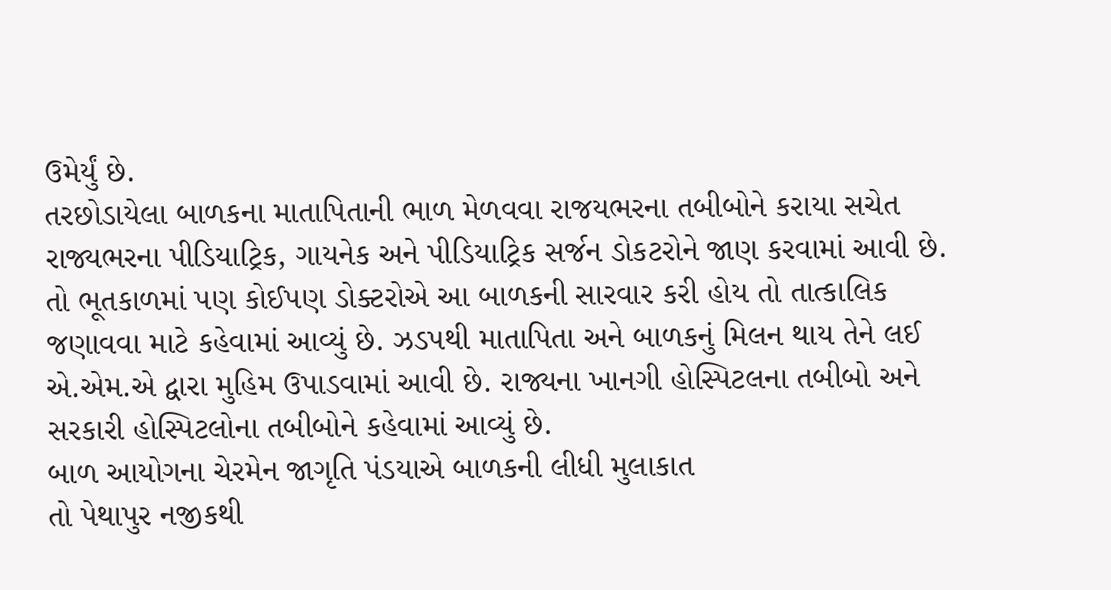ઉમેર્યું છે.
તરછોડાયેલા બાળકના માતાપિતાની ભાળ મેળવવા રાજયભરના તબીબોને કરાયા સચેત
રાજ્યભરના પીડિયાટ્રિક, ગાયનેક અને પીડિયાટ્રિક સર્જન ડોકટરોને જાણ કરવામાં આવી છે. તો ભૂતકાળમાં પણ કોઈપણ ડોક્ટરોએ આ બાળકની સારવાર કરી હોય તો તાત્કાલિક જણાવવા માટે કહેવામાં આવ્યું છે. ઝડપથી માતાપિતા અને બાળકનું મિલન થાય તેને લઈ એ.એમ.એ દ્વારા મુહિમ ઉપાડવામાં આવી છે. રાજ્યના ખાનગી હોસ્પિટલના તબીબો અને સરકારી હોસ્પિટલોના તબીબોને કહેવામાં આવ્યું છે.
બાળ આયોગના ચેરમેન જાગૃતિ પંડયાએ બાળકની લીધી મુલાકાત
તો પેથાપુર નજીકથી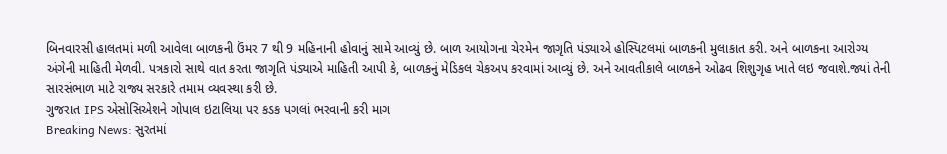બિનવારસી હાલતમાં મળી આવેલા બાળકની ઉંમર 7 થી 9 મહિનાની હોવાનું સામે આવ્યું છે. બાળ આયોગના ચેરમેન જાગૃતિ પંડ્યાએ હોસ્પિટલમાં બાળકની મુલાકાત કરી. અને બાળકના આરોગ્ય અંગેની માહિતી મેળવી. પત્રકારો સાથે વાત કરતા જાગૃતિ પંડ્યાએ માહિતી આપી કે, બાળકનું મેડિકલ ચેકઅપ કરવામાં આવ્યું છે. અને આવતીકાલે બાળકને ઓઢવ શિશુગૃહ ખાતે લઇ જવાશે.જ્યાં તેની સારસંભાળ માટે રાજ્ય સરકારે તમામ વ્યવસ્થા કરી છે.
ગુજરાત IPS એસોસિએશને ગોપાલ ઇટાલિયા પર કડક પગલાં ભરવાની કરી માગ
Breaking News: સુરતમાં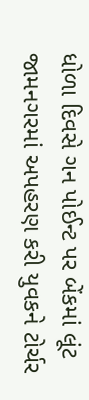ધોળા દિવસે ગન પોઈન્ટ પર બેંકમાં લૂંટ
જામનગરમાં અપહરણ કરી યુવકને ટોર્ચર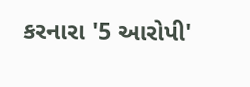કરનારા '5 આરોપી'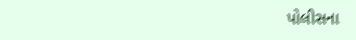પોલીસના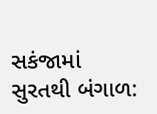સકંજામાં
સુરતથી બંગાળ: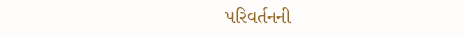પરિવર્તનની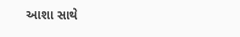આશા સાથે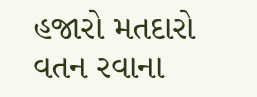હજારો મતદારો વતન રવાના